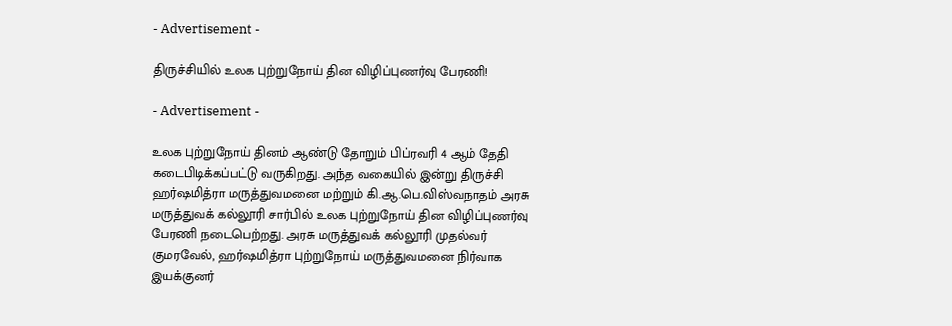- Advertisement -

திருச்சியில் உலக புற்றுநோய் தின விழிப்புணர்வு பேரணி!

- Advertisement -

உலக புற்றுநோய் தினம் ஆண்டு தோறும் பிப்ரவரி 4 ஆம் தேதி கடைபிடிக்கப்பட்டு வருகிறது. அந்த வகையில் இன்று திருச்சி ஹர்ஷமித்ரா மருத்துவமனை மற்றும் கி.ஆ.பெ.விஸ்வநாதம் அரசு மருத்துவக் கல்லூரி சார்பில் உலக புற்றுநோய் தின விழிப்புணர்வு பேரணி நடைபெற்றது. அரசு மருத்துவக் கல்லூரி முதல்வர் குமரவேல், ஹர்ஷமித்ரா புற்றுநோய் மருத்துவமனை நிர்வாக இயக்குனர்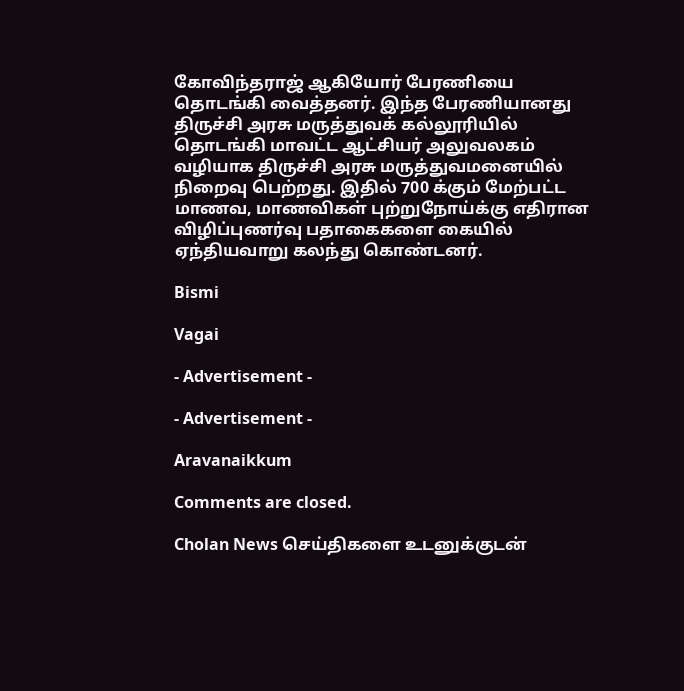கோவிந்தராஜ் ஆகியோர் பேரணியை தொடங்கி வைத்தனர். இந்த பேரணியானது திருச்சி அரசு மருத்துவக் கல்லூரியில் தொடங்கி மாவட்ட ஆட்சியர் அலுவலகம் வழியாக திருச்சி அரசு மருத்துவமனையில் நிறைவு பெற்றது. இதில் 700 க்கும் மேற்பட்ட மாணவ, மாணவிகள் புற்றுநோய்க்கு எதிரான விழிப்புணர்வு பதாகைகளை கையில் ஏந்தியவாறு கலந்து கொண்டனர்.

Bismi

Vagai

- Advertisement -

- Advertisement -

Aravanaikkum

Comments are closed.

Cholan News செய்திகளை உடனுக்குடன்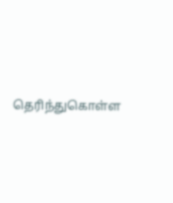தெரிந்துகொள்ள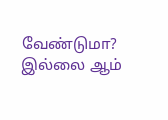வேண்டுமா? இல்லை ஆம்